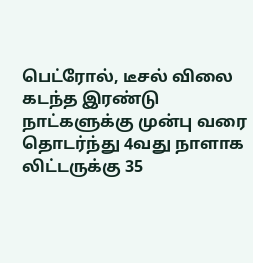பெட்ரோல், டீசல் விலை கடந்த இரண்டு நாட்களுக்கு முன்பு வரை தொடர்ந்து 4வது நாளாக லிட்டருக்கு 35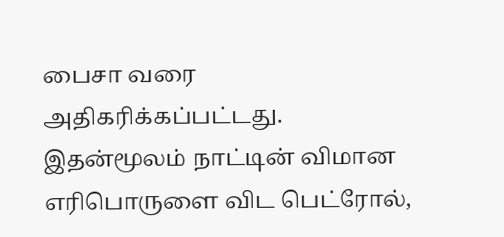பைசா வரை அதிகரிக்கப்பட்டது.
இதன்மூலம் நாட்டின் விமான எரிபொருளை விட பெட்ரோல்,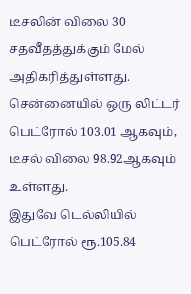டீசலின் விலை 30 சதவீதத்துக்கும் மேல் அதிகரித்துள்ளது. சென்னையில் ஒரு லிட்டர் பெட்ரோல் 103.01 ஆகவும், டீசல் விலை 98.92ஆகவும் உள்ளது.
இதுவே டெல்லியில் பெட்ரோல் ரூ.105.84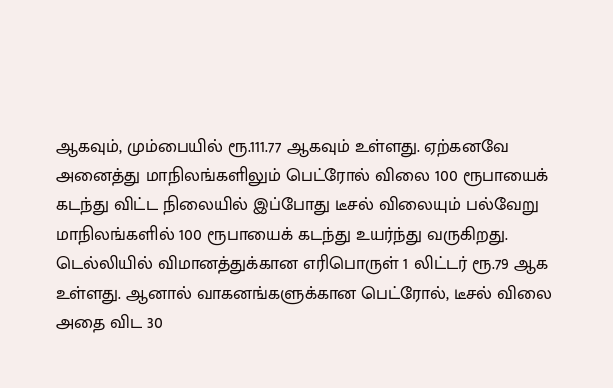ஆகவும், மும்பையில் ரூ.111.77 ஆகவும் உள்ளது. ஏற்கனவே அனைத்து மாநிலங்களிலும் பெட்ரோல் விலை 100 ரூபாயைக் கடந்து விட்ட நிலையில் இப்போது டீசல் விலையும் பல்வேறு மாநிலங்களில் 100 ரூபாயைக் கடந்து உயர்ந்து வருகிறது.
டெல்லியில் விமானத்துக்கான எரிபொருள் 1 லிட்டர் ரூ.79 ஆக உள்ளது. ஆனால் வாகனங்களுக்கான பெட்ரோல், டீசல் விலை அதை விட 30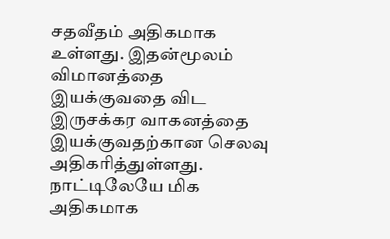சதவீதம் அதிகமாக உள்ளது. இதன்மூலம் விமானத்தை இயக்குவதை விட இருசக்கர வாகனத்தை இயக்குவதற்கான செலவு அதிகரித்துள்ளது.
நாட்டிலேயே மிக அதிகமாக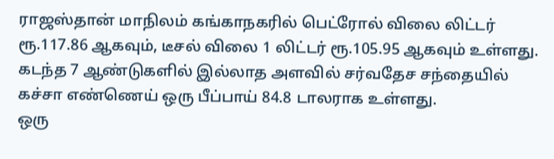ராஜஸ்தான் மாநிலம் கங்காநகரில் பெட்ரோல் விலை லிட்டர் ரூ.117.86 ஆகவும், டீசல் விலை 1 லிட்டர் ரூ.105.95 ஆகவும் உள்ளது.
கடந்த 7 ஆண்டுகளில் இல்லாத அளவில் சர்வதேச சந்தையில் கச்சா எண்ணெய் ஒரு பீப்பாய் 84.8 டாலராக உள்ளது.
ஒரு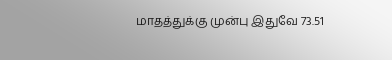மாதத்துக்கு முன்பு இதுவே 73.51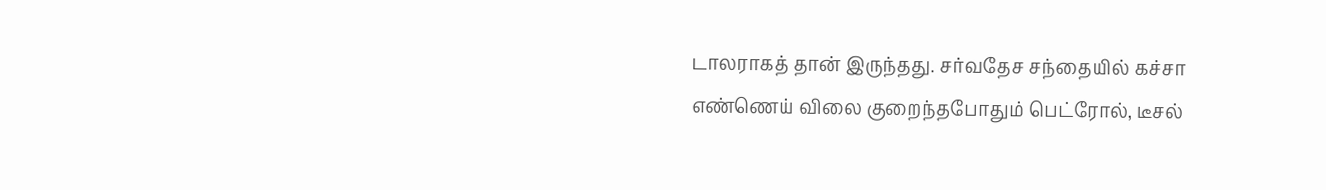டாலராகத் தான் இருந்தது. சர்வதேச சந்தையில் கச்சா எண்ணெய் விலை குறைந்தபோதும் பெட்ரோல், டீசல்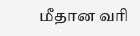மீதான வரி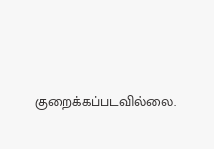குறைக்கப்படவில்லை.